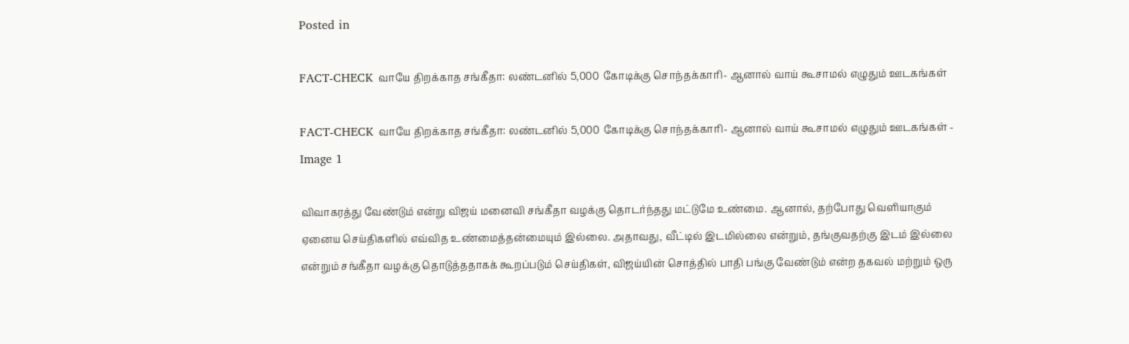Posted in

FACT-CHECK வாயே திறக்காத சங்கீதா: லண்டனில் 5,000 கோடிக்கு சொந்தக்காரி- ஆனால் வாய் கூசாமல் எழுதும் ஊடகங்கள்

FACT-CHECK வாயே திறக்காத சங்கீதா: லண்டனில் 5,000 கோடிக்கு சொந்தக்காரி- ஆனால் வாய் கூசாமல் எழுதும் ஊடகங்கள் - Image 1

விவாகரத்து வேண்டும் என்று விஜய் மனைவி சங்கீதா வழக்கு தொடர்ந்தது மட்டுமே உண்மை. ஆனால், தற்போது வெளியாகும் ஏனைய செய்திகளில் எவ்வித உண்மைத்தன்மையும் இல்லை. அதாவது, வீட்டில் இடமில்லை என்றும், தங்குவதற்கு இடம் இல்லை என்றும் சங்கீதா வழக்கு தொடுத்ததாகக் கூறப்படும் செய்திகள், விஜய்யின் சொத்தில் பாதி பங்கு வேண்டும் என்ற தகவல் மற்றும் ஒரு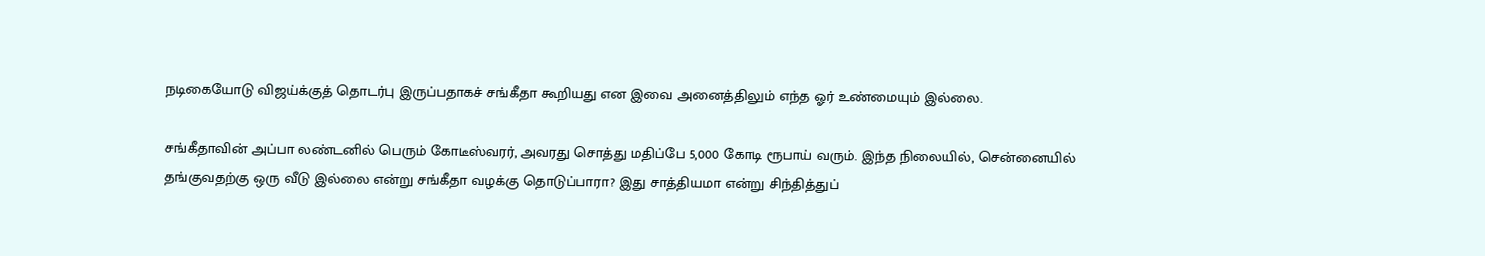நடிகையோடு விஜய்க்குத் தொடர்பு இருப்பதாகச் சங்கீதா கூறியது என இவை அனைத்திலும் எந்த ஓர் உண்மையும் இல்லை.

சங்கீதாவின் அப்பா லண்டனில் பெரும் கோடீஸ்வரர், அவரது சொத்து மதிப்பே 5,000 கோடி ரூபாய் வரும். இந்த நிலையில், சென்னையில் தங்குவதற்கு ஒரு வீடு இல்லை என்று சங்கீதா வழக்கு தொடுப்பாரா? இது சாத்தியமா என்று சிந்தித்துப்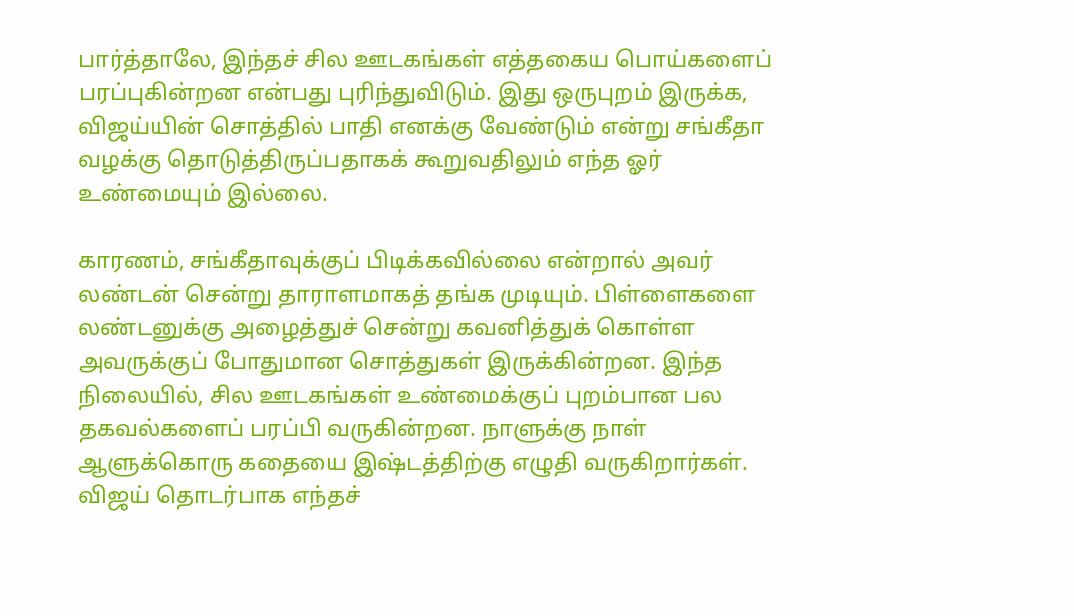பார்த்தாலே, இந்தச் சில ஊடகங்கள் எத்தகைய பொய்களைப் பரப்புகின்றன என்பது புரிந்துவிடும். இது ஒருபுறம் இருக்க, விஜய்யின் சொத்தில் பாதி எனக்கு வேண்டும் என்று சங்கீதா வழக்கு தொடுத்திருப்பதாகக் கூறுவதிலும் எந்த ஓர் உண்மையும் இல்லை.

காரணம், சங்கீதாவுக்குப் பிடிக்கவில்லை என்றால் அவர் லண்டன் சென்று தாராளமாகத் தங்க முடியும். பிள்ளைகளை லண்டனுக்கு அழைத்துச் சென்று கவனித்துக் கொள்ள அவருக்குப் போதுமான சொத்துகள் இருக்கின்றன. இந்த நிலையில், சில ஊடகங்கள் உண்மைக்குப் புறம்பான பல தகவல்களைப் பரப்பி வருகின்றன. நாளுக்கு நாள் ஆளுக்கொரு கதையை இஷ்டத்திற்கு எழுதி வருகிறார்கள். விஜய் தொடர்பாக எந்தச்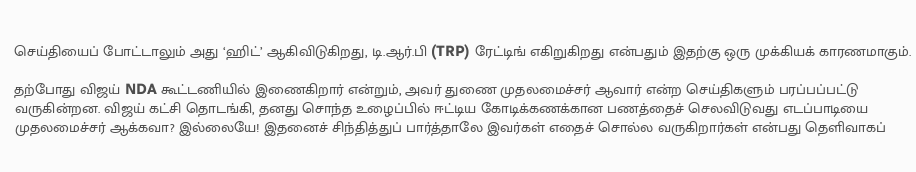செய்தியைப் போட்டாலும் அது ‘ஹிட்’ ஆகிவிடுகிறது, டி.ஆர்.பி (TRP) ரேட்டிங் எகிறுகிறது என்பதும் இதற்கு ஒரு முக்கியக் காரணமாகும்.

தற்போது விஜய் NDA கூட்டணியில் இணைகிறார் என்றும், அவர் துணை முதலமைச்சர் ஆவார் என்ற செய்திகளும் பரப்பப்பட்டு வருகின்றன. விஜய் கட்சி தொடங்கி, தனது சொந்த உழைப்பில் ஈட்டிய கோடிக்கணக்கான பணத்தைச் செலவிடுவது எடப்பாடியை முதலமைச்சர் ஆக்கவா? இல்லையே! இதனைச் சிந்தித்துப் பார்த்தாலே இவர்கள் எதைச் சொல்ல வருகிறார்கள் என்பது தெளிவாகப்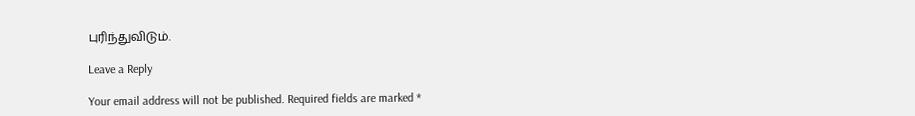புரிந்துவிடும்.

Leave a Reply

Your email address will not be published. Required fields are marked *